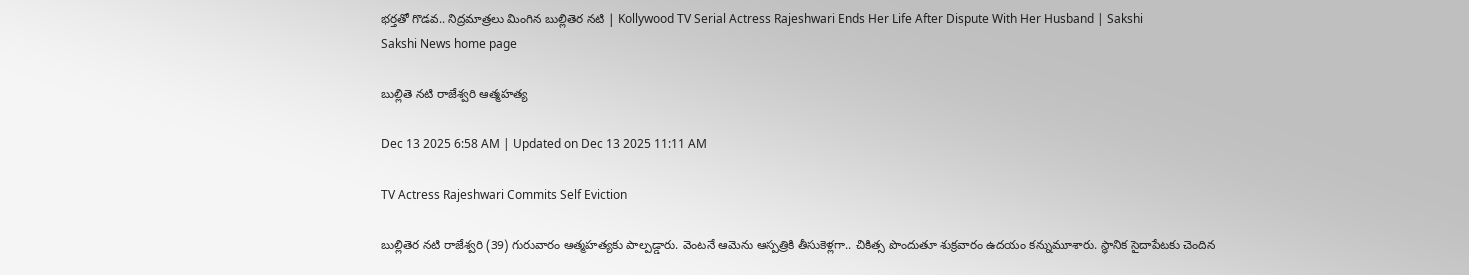భర్తతో గొడవ.. నిద్రమాత్రలు మింగిన బుల్లితెర నటి | Kollywood TV Serial Actress Rajeshwari Ends Her Life After Dispute With Her Husband | Sakshi
Sakshi News home page

బుల్లితె నటి రాజేశ్వరి ఆత్మహత్య

Dec 13 2025 6:58 AM | Updated on Dec 13 2025 11:11 AM

TV Actress Rajeshwari Commits Self Eviction

బుల్లితెర నటి రాజేశ్వరి (39) గురువారం ఆత్మహత్యకు పాల్పడ్డారు. వెంటనే ఆమెను ఆస్పత్రికి తీసుకెళ్లగా.. చికిత్స పొందుతూ శుక్రవారం ఉదయం కన్నుమూశారు. స్థానిక సైదాపేటకు చెందిన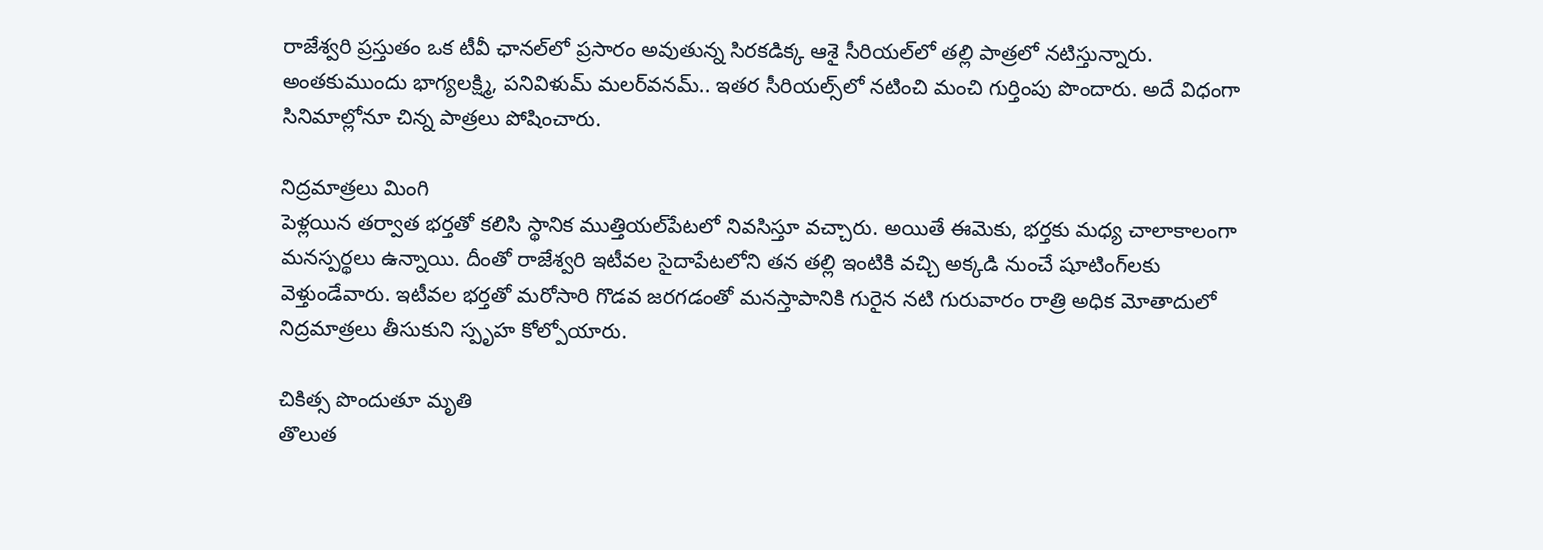రాజేశ్వరి ప్రస్తుతం ఒక టీవీ ఛానల్‌లో ప్రసారం అవుతున్న సిరకడిక్క ఆశై సీరియల్‌లో తల్లి పాత్రలో నటిస్తున్నారు. అంతకుముందు భాగ్యలక్ష్మి, పనివిళుమ్‌ మలర్‌వనమ్‌.. ఇతర సీరియల్స్‌లో నటించి మంచి గుర్తింపు పొందారు. అదే విధంగా సినిమాల్లోనూ చిన్న పాత్రలు పోషించారు.

నిద్రమాత్రలు మింగి
పెళ్లయిన తర్వాత భర్తతో కలిసి స్థానిక ముత్తియల్‌పేటలో నివసిస్తూ వచ్చారు. అయితే ఈమెకు, భర్తకు మధ్య చాలాకాలంగా మనస్పర్థలు ఉన్నాయి. దీంతో రాజేశ్వరి ఇటీవల సైదాపేటలోని తన తల్లి ఇంటికి వచ్చి అక్కడి నుంచే షూటింగ్‌లకు వెళ్తుండేవారు. ఇటీవల భర్తతో మరోసారి గొడవ జరగడంతో మనస్తాపానికి గురైన నటి గురువారం రాత్రి అధిక మోతాదులో నిద్రమాత్రలు తీసుకుని స్పృహ కోల్పోయారు.

చికిత్స పొందుతూ మృతి
తొలుత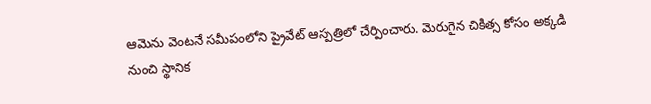ఆమెను వెంటనే సమీపంలోని ప్రైవేట్‌ ఆస్పత్రిలో చేర్పించారు. మెరుగైన చికిత్స కోసం అక్కడి నుంచి స్థానిక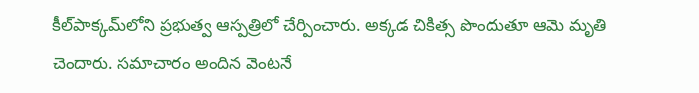కీల్‌పాక్కమ్‌లోని ప్రభుత్వ ఆస్పత్రిలో చేర్పించారు. అక్కడ చికిత్స పొందుతూ ఆమె మృతి చెందారు. సమాచారం అందిన వెంటనే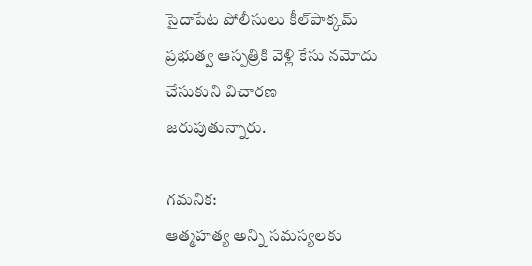సైదాపేట పోలీసులు కీల్‌పాక్కమ్‌ ప్రభుత్వ ఆస్పత్రికి వెళ్లి కేసు నమోదు చేసుకుని విచారణ జరుపుతున్నారు.

గమనిక:
ఆత్మహత్య అన్ని సమస్యలకు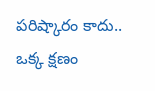పరిష్కారం కాదు.. ఒక్క క్షణం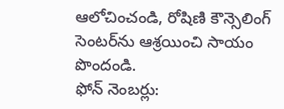ఆలోచించండి, రోషిణి కౌన్సెలింగ్‌ సెంటర్‌ను ఆశ్రయించి సాయం పొందండి.
ఫోన్‌ నెంబర్లు: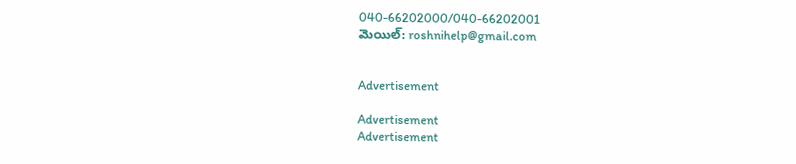040-66202000/040-66202001
మెయిల్: roshnihelp@gmail.com


Advertisement

Advertisement
Advertisement